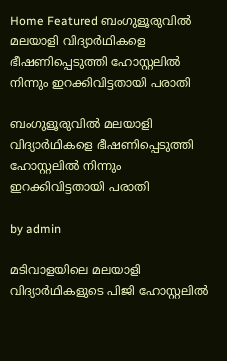Home Featured ബംഗുളൂരുവില്‍ മലയാളി വിദ്യാര്‍ഥികളെ ഭീഷണിപ്പെടുത്തി ഹോസ്റ്റലില്‍ നിന്നും ഇറക്കിവിട്ടതായി പരാതി

ബംഗുളൂരുവില്‍ മലയാളി വിദ്യാര്‍ഥികളെ ഭീഷണിപ്പെടുത്തി ഹോസ്റ്റലില്‍ നിന്നും ഇറക്കിവിട്ടതായി പരാതി

by admin

മടിവാളയിലെ മലയാളി വിദ്യാര്‍ഥികളുടെ പിജി ഹോസ്റ്റലില്‍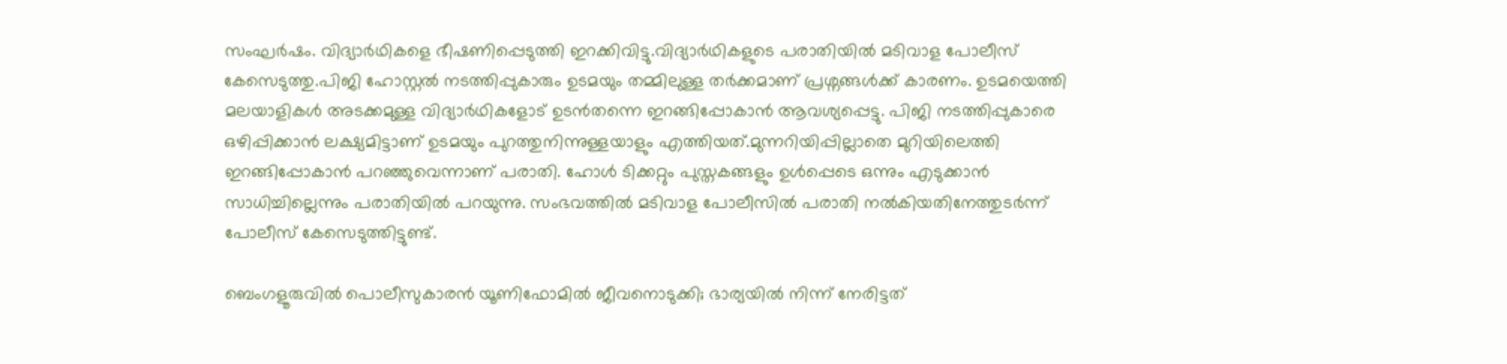സംഘര്‍ഷം. വിദ്യാര്‍ഥികളെ ഭീഷണിപ്പെടുത്തി ഇറക്കിവിട്ടു.വിദ്യാര്‍ഥികളുടെ പരാതിയില്‍ മടിവാള പോലീസ് കേസെടുത്തു.പിജി ഹോസ്റ്റല്‍ നടത്തിപ്പുകാരും ഉടമയും തമ്മിലുള്ള തര്‍ക്കമാണ് പ്രശ്നങ്ങള്‍ക്ക് കാരണം. ഉടമയെത്തി മലയാളികള്‍ അടക്കമുള്ള വിദ്യാര്‍ഥികളോട് ഉടന്‍തന്നെ ഇറങ്ങിപ്പോകാന്‍ ആവശ്യപ്പെട്ടു. പിജി നടത്തിപ്പുകാരെ ഒഴിപ്പിക്കാന്‍ ലക്ഷ്യമിട്ടാണ് ഉടമയും പുറത്തുനിന്നുള്ളയാളും എത്തിയത്.മുന്നറിയിപ്പില്ലാതെ മുറിയിലെത്തി ഇറങ്ങിപ്പോകാന്‍ പറഞ്ഞുവെന്നാണ് പരാതി. ഹോള്‍ ടിക്കറ്റും പുസ്തകങ്ങളും ഉള്‍പ്പെടെ ഒന്നും എടുക്കാന്‍ സാധിച്ചില്ലെന്നും പരാതിയില്‍ പറയുന്നു. സംഭവത്തില്‍ മടിവാള പോലീസില്‍ പരാതി നല്‍കിയതിനേത്തുടര്‍ന്ന് പോലീസ് കേസെടുത്തിട്ടുണ്ട്.

ബെംഗളൂരുവില്‍ പൊലീസുകാരൻ യൂണിഫോമില്‍ ജീവനൊടുക്കി; ഭാര്യയില്‍ നിന്ന് നേരിട്ടത്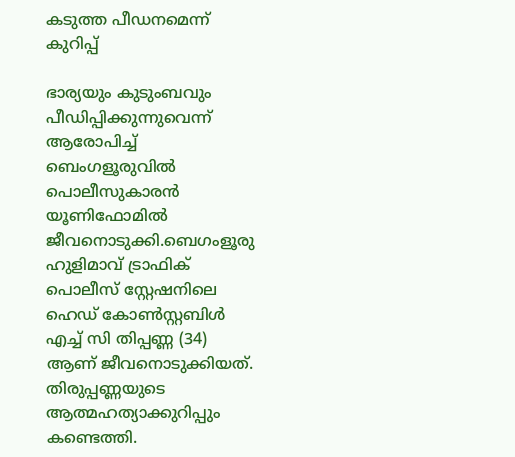കടുത്ത പീഡനമെന്ന് കുറിപ്പ്

ഭാര്യയും കുടുംബവും പീഡിപ്പിക്കുന്നുവെന്ന് ആരോപിച്ച്‌ ബെംഗളൂരുവില്‍ പൊലീസുകാരൻ യൂണിഫോമില്‍ ജീവനൊടുക്കി.ബെഗംളൂരു ഹുളിമാവ് ട്രാഫിക് പൊലീസ് സ്റ്റേഷനിലെ ഹെഡ് കോണ്‍സ്റ്റബിള്‍ എച്ച്‌ സി തിപ്പണ്ണ (34) ആണ് ജീവനൊടുക്കിയത്. തിരുപ്പണ്ണയുടെ ആത്മഹത്യാക്കുറിപ്പും കണ്ടെത്തി.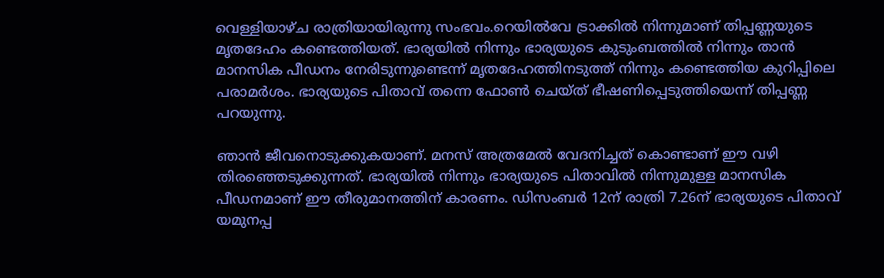വെള്ളിയാഴ്ച രാത്രിയായിരുന്നു സംഭവം.റെയില്‍വേ ട്രാക്കില്‍ നിന്നുമാണ് തിപ്പണ്ണയുടെ മൃതദേഹം കണ്ടെത്തിയത്. ഭാര്യയില്‍ നിന്നും ഭാര്യയുടെ കുടുംബത്തില്‍ നിന്നും താന്‍ മാനസിക പീഡനം നേരിടുന്നുണ്ടെന്ന് മൃതദേഹത്തിനടുത്ത് നിന്നും കണ്ടെത്തിയ കുറിപ്പിലെ പരാമർശം. ഭാര്യയുടെ പിതാവ് തന്നെ ഫോണ്‍ ചെയ്ത് ഭീഷണിപ്പെടുത്തിയെന്ന് തിപ്പണ്ണ പറയുന്നു.

ഞാന്‍ ജീവനൊടുക്കുകയാണ്. മനസ് അത്രമേല്‍ വേദനിച്ചത് കൊണ്ടാണ് ഈ വഴി തിരഞ്ഞെടുക്കുന്നത്. ഭാര്യയില്‍ നിന്നും ഭാര്യയുടെ പിതാവില്‍ നിന്നുമുള്ള മാനസിക പീഡനമാണ് ഈ തീരുമാനത്തിന് കാരണം. ഡിസംബര്‍ 12ന് രാത്രി 7.26ന് ഭാര്യയുടെ പിതാവ് യമുനപ്പ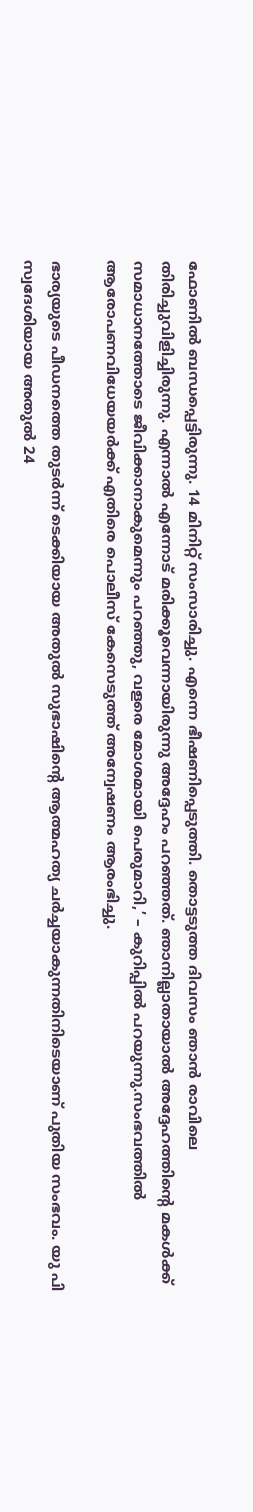ഫോണില്‍ ബന്ധപ്പെട്ടിരുന്നു. 14 മിനിറ്റ് സംസാരിച്ചു. എന്നെ ഭീഷണിപ്പെടുത്തി. തൊട്ടടുത്ത ദിവസം ഞാന്‍ രാവിലെ തിരിച്ചുവിളിച്ചിരുന്നു. എന്നാല്‍ എന്നോട് മരിക്കൂവെന്നായിരുന്നു അദ്ദേഹം പറഞ്ഞത്. ഞാനില്ലാതായാല്‍ അദ്ദേഹത്തിന്റെ മകള്‍ക്ക് സമാധാനത്തോടെ ജീവിക്കാനാകുമെന്നും പറഞ്ഞു, വളരെ മോശമായി പെരുമാറി,’ – കുറിപ്പില്‍ പറയുന്നു.സംഭവത്തില്‍ ആരോപണവിധേയയര്‍ക്ക് എതിരെ പൊലീസ് കേസെടുത്ത് അന്വേഷണം ആരംഭിച്ചു.

ഭാര്യയുടെ പീഡനത്തെ തുടർന്ന് ടെക്കിയായ അതുല്‍ സുഭാഷിന്റെ ആത്മഹത്യ ചര്‍ച്ചയാകുന്നതിനിടെയാണ്‌ പുതിയ സംഭവം. യു പി സ്വദേശിയായ അതുല്‍ 24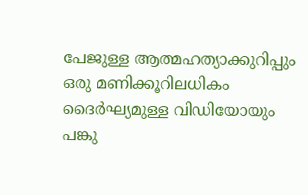പേജുള്ള ആത്മഹത്യാക്കുറിപ്പും ഒരു മണിക്കൂറിലധികം ദൈര്‍ഘ്യമുള്ള വിഡിയോയും പങ്കു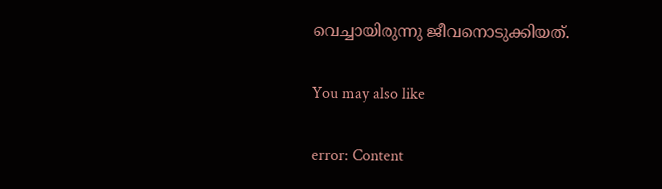വെച്ചായിരുന്നു ജീവനൊടുക്കിയത്.

You may also like

error: Content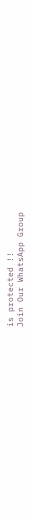is protected !!
Join Our WhatsApp Group